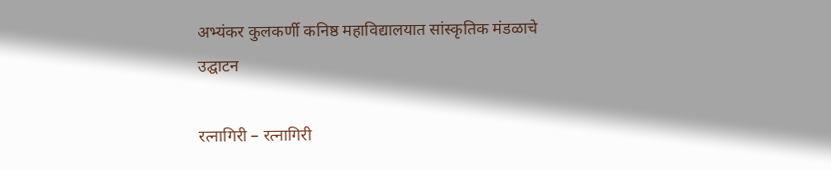अभ्यंकर कुलकर्णी कनिष्ठ महाविद्यालयात सांस्कृतिक मंडळाचे उद्घाटन

रत्नागिरी – रत्नागिरी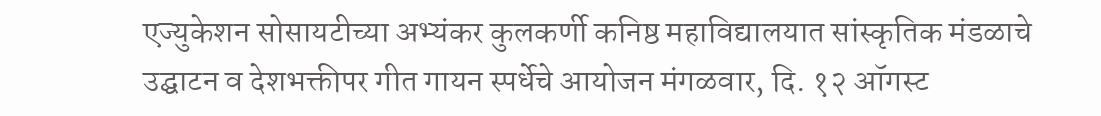एज्युकेशन सोसायटीच्या अभ्यंकर कुलकर्णी कनिष्ठ महाविद्यालयात सांस्कृतिक मंडळाचे उद्घाटन व देशभक्तीपर गीत गायन स्पर्धेचे आयोजन मंगळवार, दि. १२ ऑगस्ट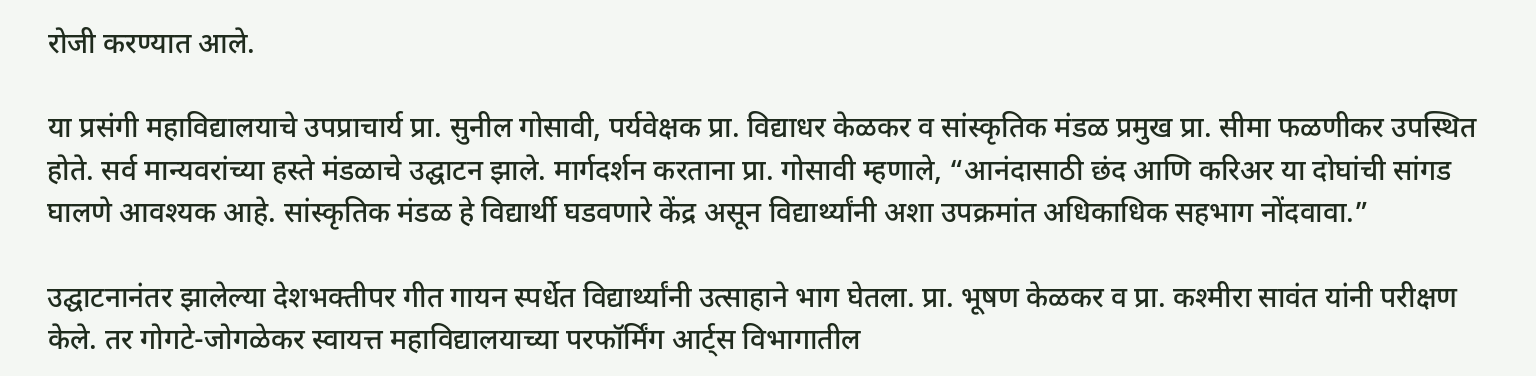रोजी करण्यात आले.

या प्रसंगी महाविद्यालयाचे उपप्राचार्य प्रा. सुनील गोसावी, पर्यवेक्षक प्रा. विद्याधर केळकर व सांस्कृतिक मंडळ प्रमुख प्रा. सीमा फळणीकर उपस्थित होते. सर्व मान्यवरांच्या हस्ते मंडळाचे उद्घाटन झाले. मार्गदर्शन करताना प्रा. गोसावी म्हणाले, “आनंदासाठी छंद आणि करिअर या दोघांची सांगड घालणे आवश्यक आहे. सांस्कृतिक मंडळ हे विद्यार्थी घडवणारे केंद्र असून विद्यार्थ्यांनी अशा उपक्रमांत अधिकाधिक सहभाग नोंदवावा.”

उद्घाटनानंतर झालेल्या देशभक्तीपर गीत गायन स्पर्धेत विद्यार्थ्यांनी उत्साहाने भाग घेतला. प्रा. भूषण केळकर व प्रा. कश्मीरा सावंत यांनी परीक्षण केले. तर गोगटे-जोगळेकर स्वायत्त महाविद्यालयाच्या परफॉर्मिंग आर्ट्स विभागातील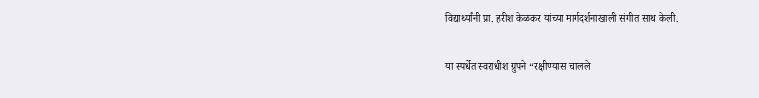विद्यार्थ्यांनी प्रा. हरीश केळकर यांच्या मार्गदर्शनाखाली संगीत साथ केली.

या स्पर्धेत स्वराधीश ग्रुपने “रक्षीण्यास चालले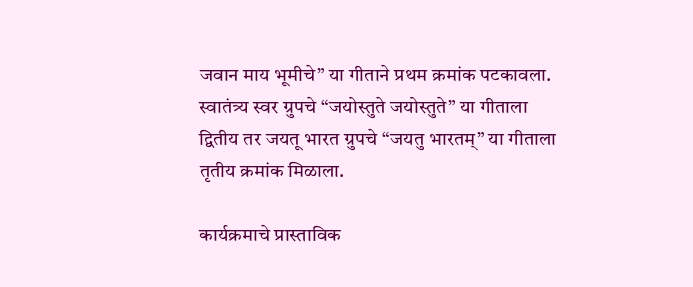जवान माय भूमीचे” या गीताने प्रथम क्रमांक पटकावला. स्वातंत्र्य स्वर ग्रुपचे “जयोस्तुते जयोस्तुते” या गीताला द्वितीय तर जयतू भारत ग्रुपचे “जयतु भारतम्” या गीताला तृतीय क्रमांक मिळाला.

कार्यक्रमाचे प्रास्ताविक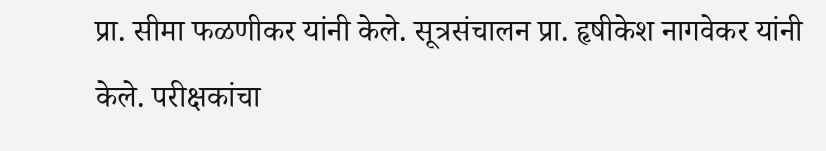प्रा. सीमा फळणीकर यांनी केले. सूत्रसंचालन प्रा. हृषीकेश नागवेकर यांनी केले. परीक्षकांचा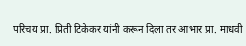परिचय प्रा. प्रिती टिकेकर यांनी करून दिला तर आभार प्रा. माधवी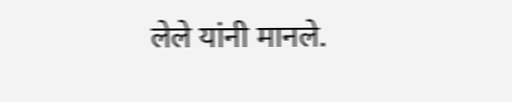लेले यांनी मानले.